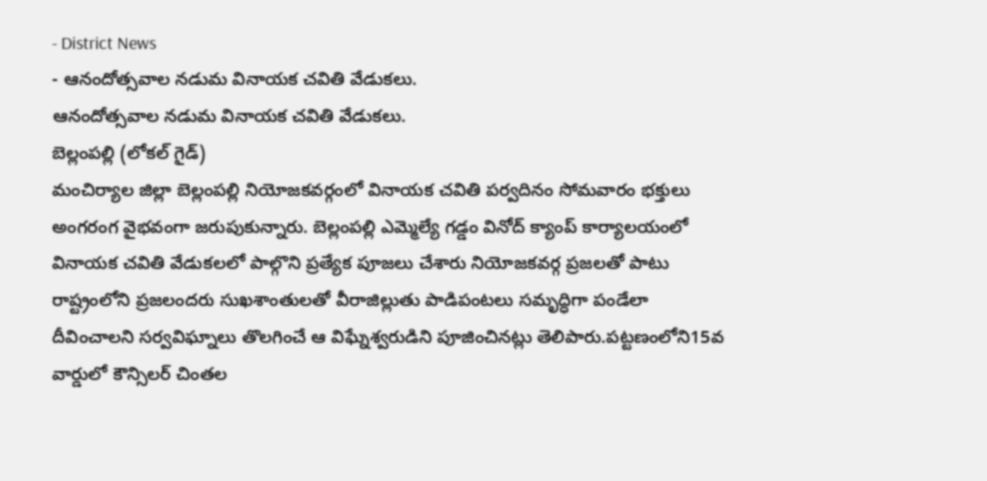- District News
- ఆనందోత్సవాల నడుమ వినాయక చవితి వేడుకలు.
ఆనందోత్సవాల నడుమ వినాయక చవితి వేడుకలు.
బెల్లంపల్లి (లోకల్ గైడ్)
మంచిర్యాల జిల్లా బెల్లంపల్లి నియోజకవర్గంలో వినాయక చవితి పర్వదినం సోమవారం భక్తులు అంగరంగ వైభవంగా జరుపుకున్నారు. బెల్లంపల్లి ఎమ్మెల్యే గడ్డం వినోద్ క్యాంప్ కార్యాలయంలో వినాయక చవితి వేడుకలలో పాల్గొని ప్రత్యేక పూజలు చేశారు నియోజకవర్గ ప్రజలతో పాటు రాష్ట్రంలోని ప్రజలందరు సుఖశాంతులతో వీరాజిల్లుతు పాడిపంటలు సమృద్ధిగా పండేలా దీవించాలని సర్వవిఘ్నాలు తొలగించే ఆ విఘ్నేశ్వరుడిని పూజించినట్లు తెలిపారు.పట్టణంలోని15వ వార్డులో కౌన్సిలర్ చింతల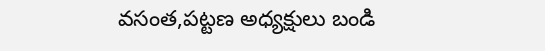వసంత,పట్టణ అధ్యక్షులు బండి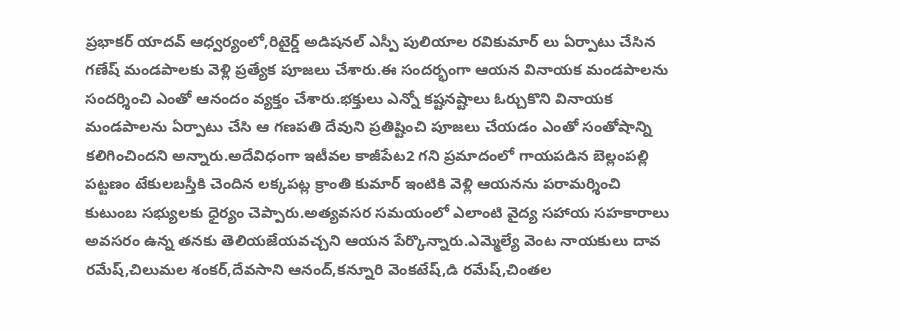ప్రభాకర్ యాదవ్ ఆధ్వర్యంలో,రిటైర్డ్ అడిషనల్ ఎస్పీ పులియాల రవికుమార్ లు ఏర్పాటు చేసిన గణేష్ మండపాలకు వెళ్లి ప్రత్యేక పూజలు చేశారు.ఈ సందర్భంగా ఆయన వినాయక మండపాలను సందర్శించి ఎంతో ఆనందం వ్యక్తం చేశారు.భక్తులు ఎన్నో కష్టనష్టాలు ఓర్చుకొని వినాయక మండపాలను ఏర్పాటు చేసి ఆ గణపతి దేవుని ప్రతిష్టించి పూజలు చేయడం ఎంతో సంతోషాన్ని కలిగించిందని అన్నారు.అదేవిధంగా ఇటీవల కాజీపేట2 గని ప్రమాదంలో గాయపడిన బెల్లంపల్లి పట్టణం టేకులబస్తీకి చెందిన లక్కపట్ల క్రాంతి కుమార్ ఇంటికి వెళ్లి ఆయనను పరామర్శించి కుటుంబ సభ్యులకు ధైర్యం చెప్పారు.అత్యవసర సమయంలో ఎలాంటి వైద్య సహాయ సహకారాలు అవసరం ఉన్న తనకు తెలియజేయవచ్చని ఆయన పేర్కొన్నారు.ఎమ్మెల్యే వెంట నాయకులు దావ రమేష్,చిలుమల శంకర్,దేవసాని ఆనంద్,కన్నూరి వెంకటేష్,డి రమేష్,చింతల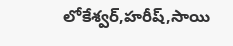లోకేశ్వర్,హరీష్,సాయి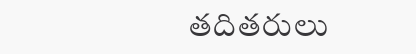తదితరులు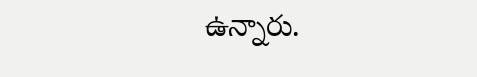ఉన్నారు.